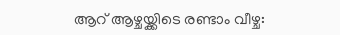ആറ് ആഴ്ചയ്ക്കിടെ രണ്ടാം വീഴ്ച: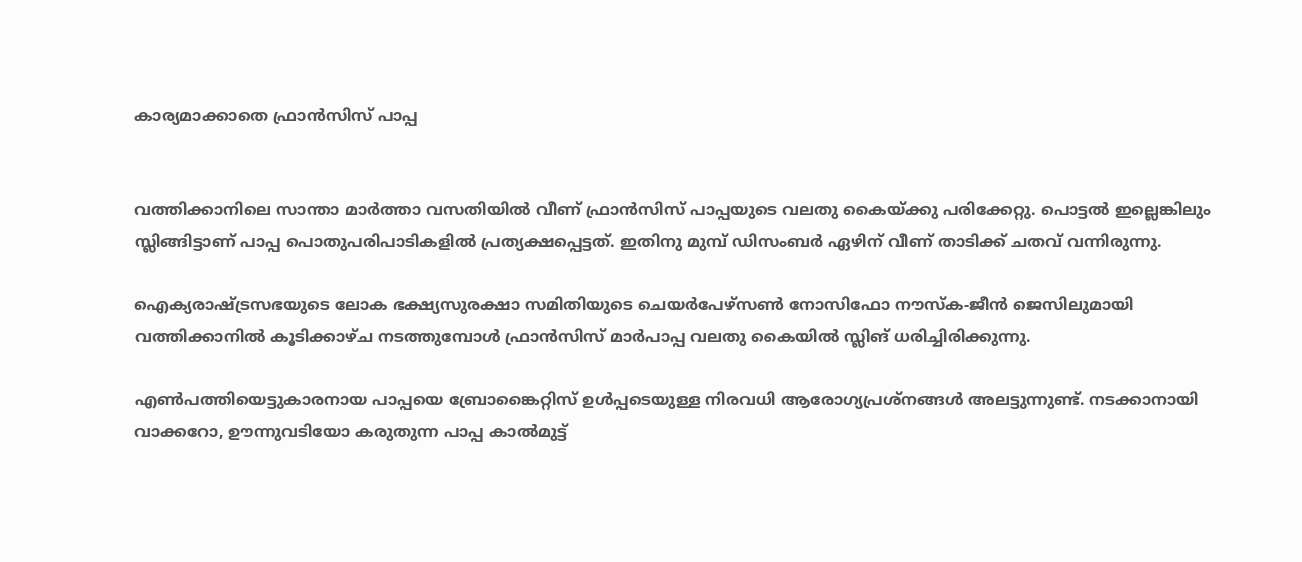കാര്യമാക്കാതെ ഫ്രാന്‍സിസ് പാപ്പ


വത്തിക്കാനിലെ സാന്താ മാര്‍ത്താ വസതിയില്‍ വീണ് ഫ്രാന്‍സിസ് പാപ്പയുടെ വലതു കൈയ്ക്കു പരിക്കേറ്റു. പൊട്ടല്‍ ഇല്ലെങ്കിലും സ്ലിങ്ങിട്ടാണ് പാപ്പ പൊതുപരിപാടികളില്‍ പ്രത്യക്ഷപ്പെട്ടത്. ഇതിനു മുമ്പ് ഡിസംബര്‍ ഏഴിന് വീണ് താടിക്ക് ചതവ് വന്നിരുന്നു.

ഐക്യരാഷ്ട്രസഭയുടെ ലോക ഭക്ഷ്യസുരക്ഷാ സമിതിയുടെ ചെയര്‍പേഴ്സണ്‍ നോസിഫോ നൗസ്‌ക-ജീന്‍ ജെസിലുമായി വത്തിക്കാനില്‍ കൂടിക്കാഴ്ച നടത്തുമ്പോള്‍ ഫ്രാന്‍സിസ് മാര്‍പാപ്പ വലതു കൈയില്‍ സ്ലിങ് ധരിച്ചിരിക്കുന്നു.

എണ്‍പത്തിയെട്ടുകാരനായ പാപ്പയെ ബ്രോങ്കൈറ്റിസ് ഉള്‍പ്പടെയുള്ള നിരവധി ആരോഗ്യപ്രശ്‌നങ്ങള്‍ അലട്ടുന്നുണ്ട്. നടക്കാനായി വാക്കറോ, ഊന്നുവടിയോ കരുതുന്ന പാപ്പ കാല്‍മുട്ട്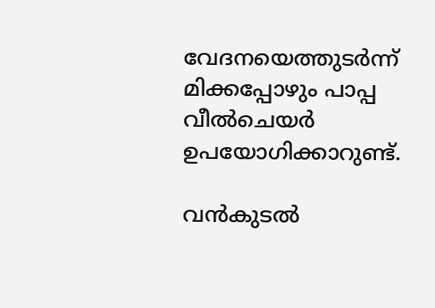വേദനയെത്തുടര്‍ന്ന് മിക്കപ്പോഴും പാപ്പ വീല്‍ചെയര്‍ ഉപയോഗിക്കാറുണ്ട്.

വന്‍കുടല്‍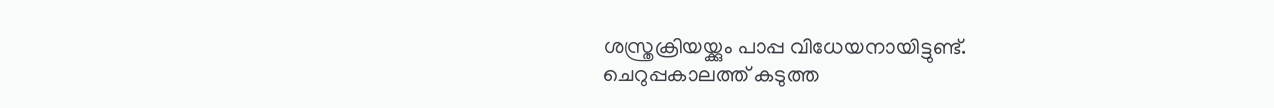ശസ്ത്രക്രിയയ്ക്കും പാപ്പ വിധേയനായിട്ടുണ്ട്. ചെറുപ്പകാലത്ത് കടുത്ത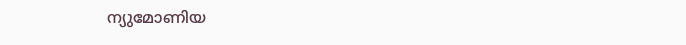ന്യുമോണിയ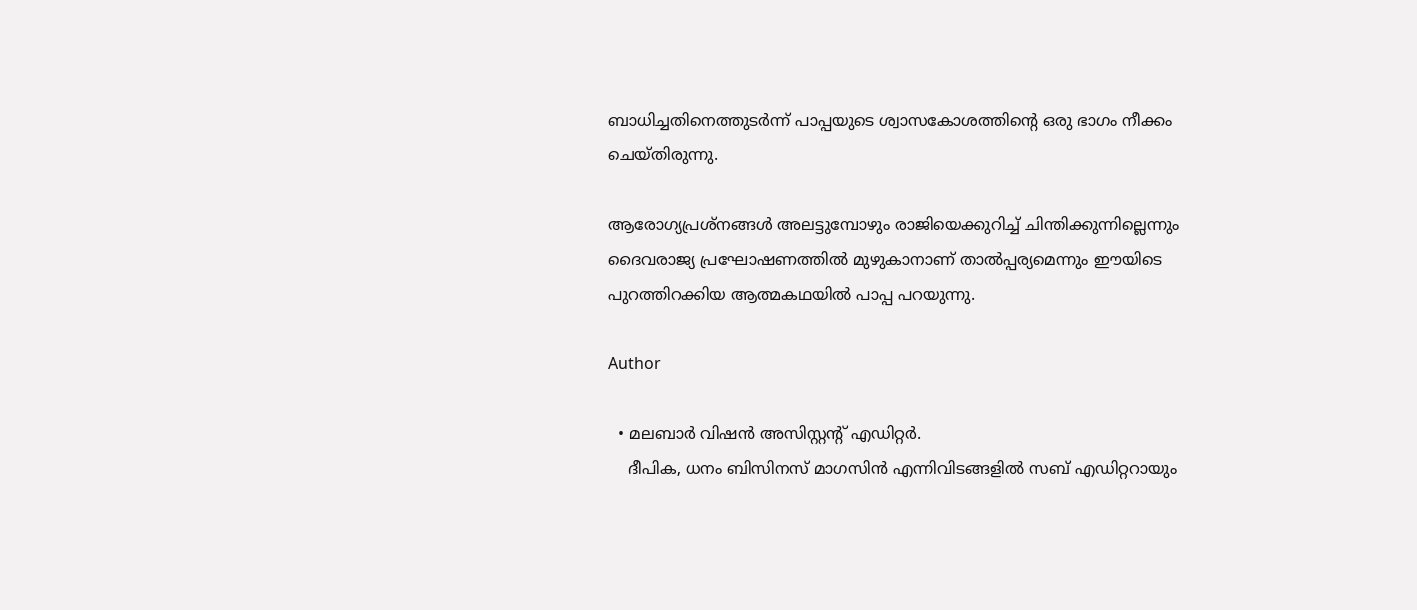ബാധിച്ചതിനെത്തുടര്‍ന്ന് പാപ്പയുടെ ശ്വാസകോശത്തിന്റെ ഒരു ഭാഗം നീക്കം ചെയ്തിരുന്നു.

ആരോഗ്യപ്രശ്‌നങ്ങള്‍ അലട്ടുമ്പോഴും രാജിയെക്കുറിച്ച് ചിന്തിക്കുന്നില്ലെന്നും ദൈവരാജ്യ പ്രഘോഷണത്തില്‍ മുഴുകാനാണ് താല്‍പ്പര്യമെന്നും ഈയിടെ പുറത്തിറക്കിയ ആത്മകഥയില്‍ പാപ്പ പറയുന്നു.

Author

  • മലബാര്‍ വിഷന്‍ അസിസ്റ്റന്റ് എഡിറ്റര്‍.
    ദീപിക, ധനം ബിസിനസ് മാഗസിന്‍ എന്നിവിടങ്ങളില്‍ സബ് എഡിറ്ററായും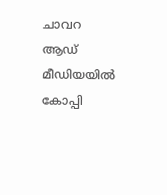ചാവറ ആഡ് മീഡിയയില്‍ കോപ്പി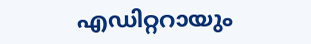എഡിറ്ററായും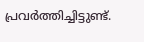പ്രവര്‍ത്തിച്ചിട്ടുണ്ട്.